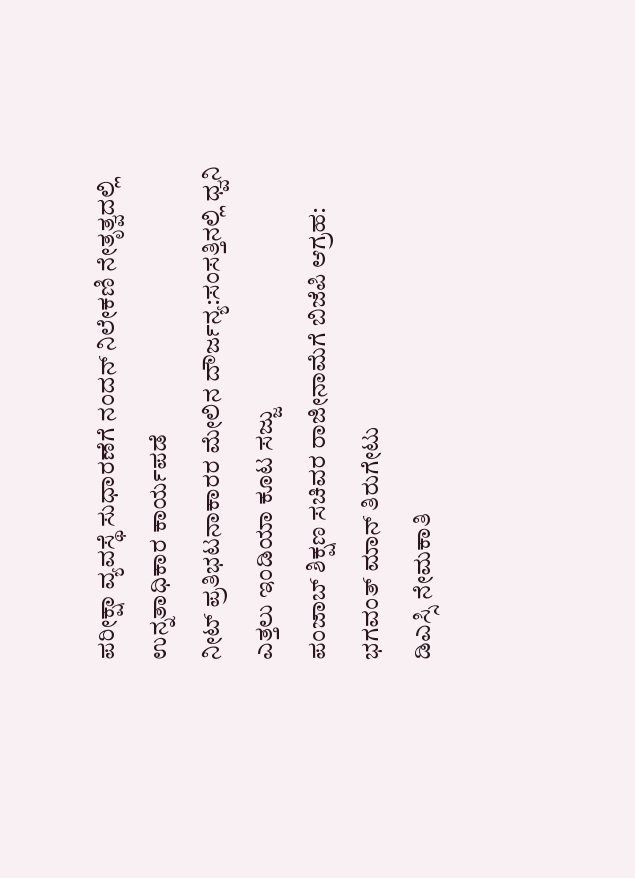ಪರೀಕ್ಷಾ ವ್ಯವಸ್ಥೆ ಸುಧಾರಣೆಗೆ ನಂದನ್ ನಿಲೇಕಣಿ ನೇತೃತ್ವದಲ್ಲಿ ಉನ್ನತಾಧಿಕಾರ ಕಾರ್ಯಪಡೆ
ನೀಟ್ ಪ್ರತಿಭಟನಾಕಾರರ ಮೇಲಿನ ದೌರ್ಜನ್ಯ:ಸಂಸತ್ತಿನಲ್ಲಿ ಧ್ವನಿ ಎತ್ತಲು ಇಂಡಿಯಾ ಕೂಟ ಸಜ್ಜು
ಪಂಜಾಬ್ ಶಿಕ್ಷಣ ಸಚಿವರ ರಾಜೀನಾಮೆಗೆ ಬಿಜೆಪಿ ಆಗ್ರಹ: ಭಗವಂತ್ ಮಾನ್ ತಿರುಗೇಟು
ಡಿಎಸ್ಸಿ ನೇಮಕಾತಿ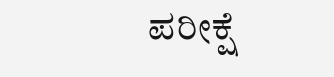ಪರೀಕ್ಷೆ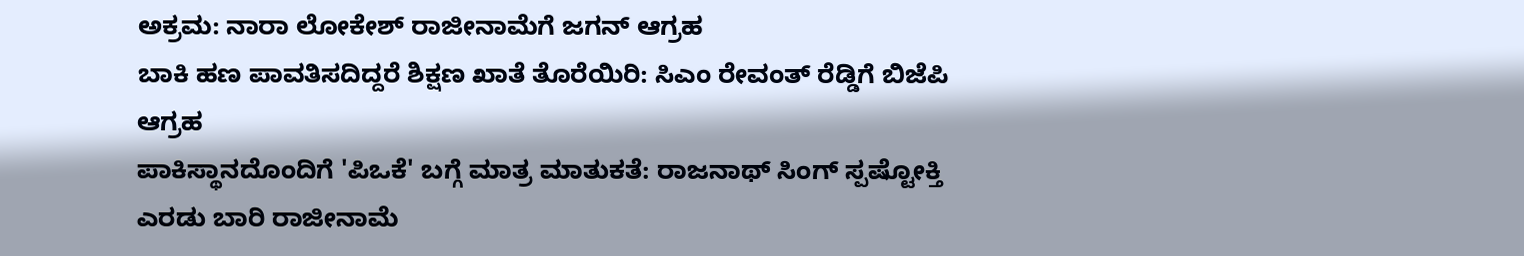ಅಕ್ರಮ: ನಾರಾ ಲೋಕೇಶ್ ರಾಜೀನಾಮೆಗೆ ಜಗನ್ ಆಗ್ರಹ
ಬಾಕಿ ಹಣ ಪಾವತಿಸದಿದ್ದರೆ ಶಿಕ್ಷಣ ಖಾತೆ ತೊರೆಯಿರಿ: ಸಿಎಂ ರೇವಂತ್ ರೆಡ್ಡಿಗೆ ಬಿಜೆಪಿ ಆಗ್ರಹ
ಪಾಕಿಸ್ಥಾನದೊಂದಿಗೆ 'ಪಿಒಕೆ' ಬಗ್ಗೆ ಮಾತ್ರ ಮಾತುಕತೆ: ರಾಜನಾಥ್ ಸಿಂಗ್ ಸ್ಪಷ್ಟೋಕ್ತಿ
ಎರಡು ಬಾರಿ ರಾಜೀನಾಮೆ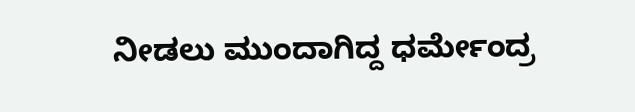ನೀಡಲು ಮುಂದಾಗಿದ್ದ ಧರ್ಮೇಂದ್ರ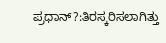ಪ್ರಧಾನ್?:ತಿರಸ್ಕರಿಸಲಾಗಿತ್ತು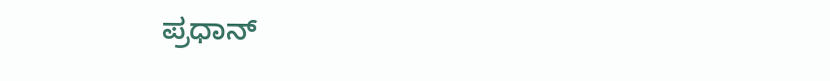ಪ್ರಧಾನ್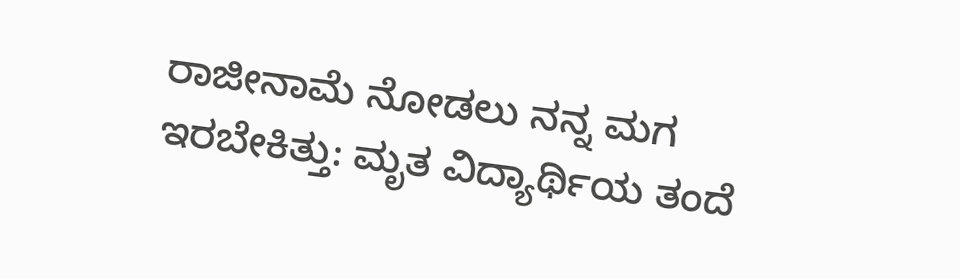ರಾಜೀನಾಮೆ ನೋಡಲು ನನ್ನ ಮಗ ಇರಬೇಕಿತ್ತು: ಮೃತ ವಿದ್ಯಾರ್ಥಿಯ ತಂದೆ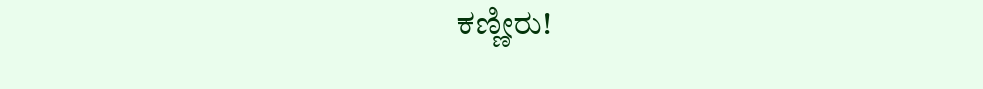ಕಣ್ಣೀರು!